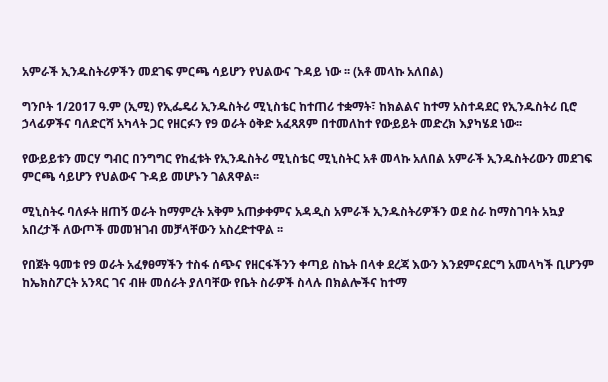አምራች ኢንዱስትሪዎችን መደገፍ ምርጫ ሳይሆን የህልውና ጉዳይ ነው ፡፡ (አቶ መላኩ አለበል)

ግንቦት 1/2017 ዓ.ም (ኢሚ) የኢፌዴሪ ኢንዱስትሪ ሚኒስቴር ከተጠሪ ተቋማት፣ ከክልልና ከተማ አስተዳደር የኢንዱስትሪ ቢሮ ኃላፊዎችና ባለድርሻ አካላት ጋር የዘርፉን የ9 ወራት ዕቅድ አፈጻጸም በተመለከተ የውይይት መድረክ እያካሄደ ነው፡፡

የውይይቱን መርሃ ግብር በንግግር የከፈቱት የኢንዱስትሪ ሚኒስቴር ሚኒስትር አቶ መላኩ አለበል አምራች ኢንዱስትሪውን መደገፍ ምርጫ ሳይሆን የህልውና ጉዳይ መሆኑን ገልጸዋል፡፡

ሚኒስትሩ ባለፉት ዘጠኝ ወራት ከማምረት አቅም አጠቃቀምና አዳዲስ አምራች ኢንዱስትሪዎችን ወደ ስራ ከማስገባት አኳያ አበረታች ለውጦች መመዝገብ መቻላቸውን አስረድተዋል ፡፡

የበጀት ዓመቱ የ9 ወራት አፈፃፀማችን ተስፋ ሰጭና የዘርፋችንን ቀጣይ ስኬት በላቀ ደረጃ እውን እንደምናደርግ አመላካች ቢሆንም ከኤክስፖርት አንጻር ገና ብዙ መሰራት ያለባቸው የቤት ስራዎች ስላሉ በክልሎችና ከተማ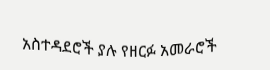አስተዳደሮች ያሉ የዘርፉ አመራሮች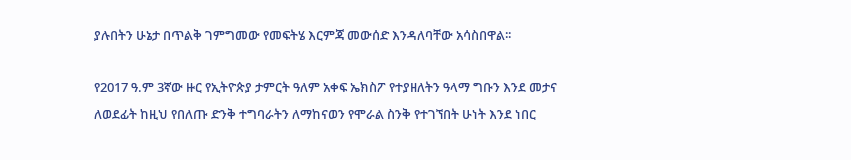ያሉበትን ሁኔታ በጥልቅ ገምግመው የመፍትሄ እርምጃ መውሰድ እንዳለባቸው አሳስበዋል፡፡

የ2017 ዓ.ም 3ኛው ዙር የኢትዮጵያ ታምርት ዓለም አቀፍ ኤክስፖ የተያዘለትን ዓላማ ግቡን እንደ መታና ለወደፊት ከዚህ የበለጡ ድንቅ ተግባራትን ለማከናወን የሞራል ስንቅ የተገኘበት ሁነት እንደ ነበር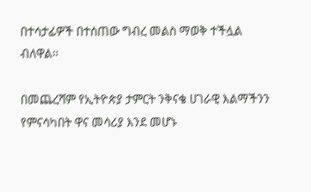በተሳታፊዎች በተሰጠው ግብረ መልስ ማወቅ ተችሏል ብለዋል፡፡

በመጨረሻም የኢትዮጵያ ታምርት ንቅናቄ ሀገራዊ እልማችንን የምናሳካበት ዋና መሳሪያ እንደ መሆኑ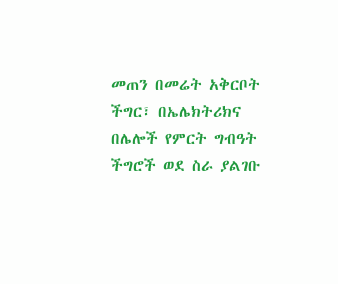መጠን በመሬት አቅርቦት ችግር፣ በኤሌክትሪክና በሌሎች የምርት ግብዓት ችግሮች ወደ ስራ ያልገቡ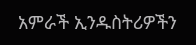አምራች ኢንዱስትሪዎችን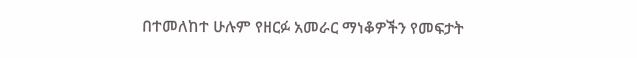በተመለከተ ሁሉም የዘርፉ አመራር ማነቆዎችን የመፍታት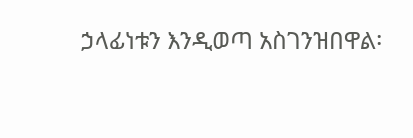ኃላፊነቱን እንዲወጣ አስገንዝበዋል፡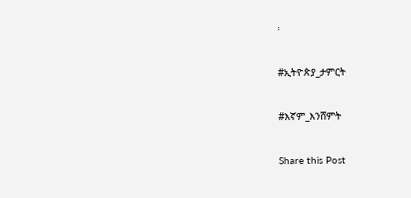፡

#ኢትዮጵያ_ታምርት

#እኛም_እንሸምት

Share this Post